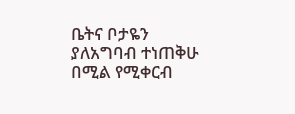ቤትና ቦታዬን ያለአግባብ ተነጠቅሁ በሚል የሚቀርብ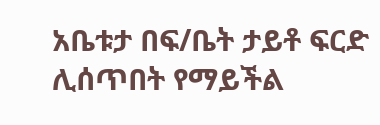አቤቱታ በፍ/ቤት ታይቶ ፍርድ ሊሰጥበት የማይችል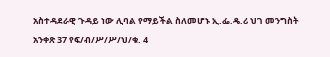አስተዳደራዊ ጉዳይ ነው ሊባል የማይችል ስለመሆኑ ኢ.ፌ.ዴ.ሪ ህገ መንግስት አንቀጽ 37 የፍ/ብ/ሥ/ሥ/ህ/ቁ. 4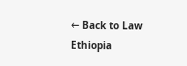← Back to Law Ethiopia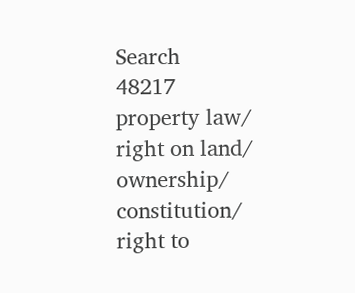Search
48217 property law/ right on land/ ownership/ constitution/ right to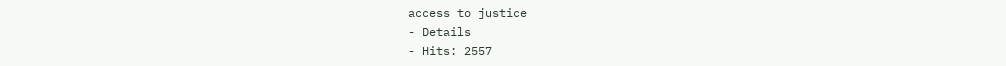access to justice
- Details
- Hits: 2557